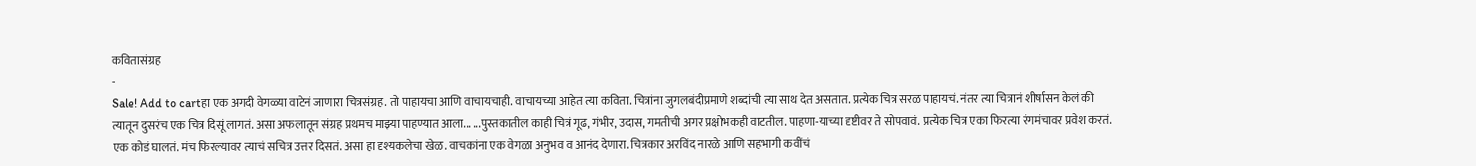कवितासंग्रह
-
Sale! Add to cartहा एक अगदी वेगळ्या वाटेनं जाणारा चित्रसंग्रह. तो पाहायचा आणि वाचायचाही. वाचायच्या आहेत त्या कविता. चित्रांना जुगलबंदीप्रमाणे शब्दांची त्या साथ देत असतात. प्रत्येक चित्र सरळ पाहायचं. नंतर त्या चित्रानं शीर्षासन केलं की त्यातून दुसरंच एक चित्र दिसूं लागतं. असा अफलातून संग्रह प्रथमच माझ्या पाहण्यात आला... ...पुस्तकातील काही चित्रं गूढ, गंभीर, उदास, गमतीची अगर प्रक्षोभकही वाटतील. पाहणा-याच्या दृष्टीवर ते सोपवावं. प्रत्येक चित्र एका फिरत्या रंगमंचावर प्रवेश करतं. एक कोडं घालतं. मंच फिरल्यावर त्याचं सचित्र उत्तर दिसतं. असा हा दृश्यकलेचा खेळ. वाचकांना एक वेगळा अनुभव व आनंद देणारा. चित्रकार अरविंद नारळे आणि सहभागी कवींचं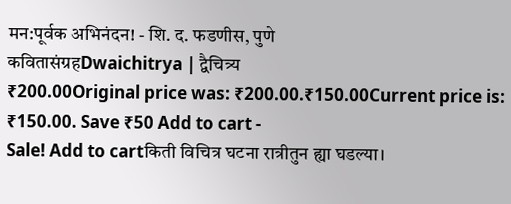मन:पूर्वक अभिनंदन! - शि. द. फडणीस, पुणे
कवितासंग्रहDwaichitrya | द्वैचित्र्य
₹200.00Original price was: ₹200.00.₹150.00Current price is: ₹150.00. Save ₹50 Add to cart -
Sale! Add to cartकिती विचित्र घटना रात्रीतुन ह्या घडल्या।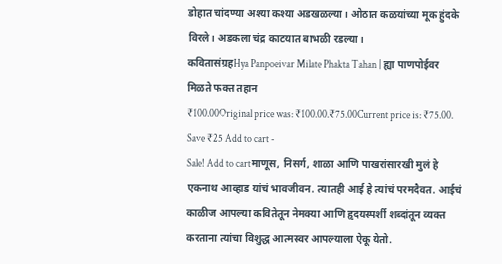डोहात चांदण्या अश्या कश्या अडखळल्या। ओठात कळयांच्या मूक हुंदके विरले। अडकला चंद्र काटयात बाभळी रडल्या।
कवितासंग्रहHya Panpoeivar Milate Phakta Tahan | ह्या पाणपोईवर मिळते फक्त तहान
₹100.00Original price was: ₹100.00.₹75.00Current price is: ₹75.00. Save ₹25 Add to cart -
Sale! Add to cartमाणूस, निसर्ग, शाळा आणि पाखरांसारखी मुलं हे एकनाथ आव्हाड यांचं भावजीवन. त्यातही आई हे त्यांचं परमदैवत. आईचं काळीज आपल्या कवितेतून नेमक्या आणि हृदयस्पर्शी शब्दांतून व्यक्त करताना त्यांचा विशुद्ध आत्मस्वर आपल्याला ऐकू येतो.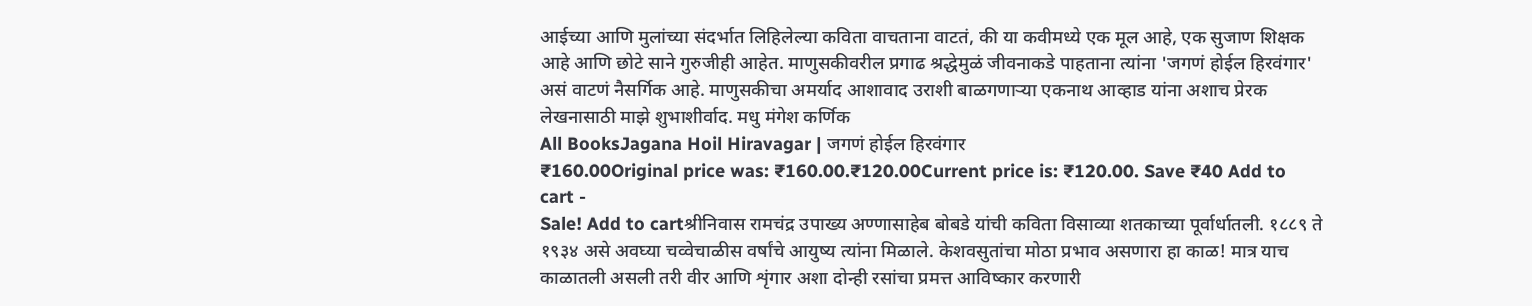आईच्या आणि मुलांच्या संदर्भात लिहिलेल्या कविता वाचताना वाटतं, की या कवीमध्ये एक मूल आहे, एक सुजाण शिक्षक आहे आणि छोटे साने गुरुजीही आहेत. माणुसकीवरील प्रगाढ श्रद्धेमुळं जीवनाकडे पाहताना त्यांना 'जगणं होईल हिरवंगार' असं वाटणं नैसर्गिक आहे. माणुसकीचा अमर्याद आशावाद उराशी बाळगणाऱ्या एकनाथ आव्हाड यांना अशाच प्रेरक लेखनासाठी माझे शुभाशीर्वाद. मधु मंगेश कर्णिक
All BooksJagana Hoil Hiravagar | जगणं होईल हिरवंगार
₹160.00Original price was: ₹160.00.₹120.00Current price is: ₹120.00. Save ₹40 Add to cart -
Sale! Add to cartश्रीनिवास रामचंद्र उपाख्य अण्णासाहेब बोबडे यांची कविता विसाव्या शतकाच्या पूर्वार्धातली. १८८९ ते १९३४ असे अवघ्या चव्वेचाळीस वर्षांचे आयुष्य त्यांना मिळाले. केशवसुतांचा मोठा प्रभाव असणारा हा काळ! मात्र याच काळातली असली तरी वीर आणि शृंगार अशा दोन्ही रसांचा प्रमत्त आविष्कार करणारी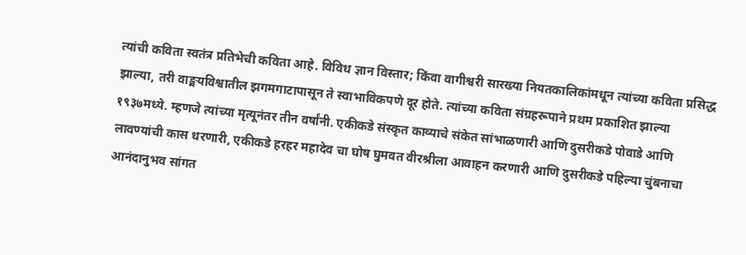त्यांची कविता स्वतंत्र प्रतिभेची कविता आहे. विविध ज्ञान विस्तार; किंवा वागीश्वरी सारख्या नियतकालिकांमधून त्यांच्या कविता प्रसिद्ध झाल्या, तरी वाङ्मयविश्वातील झगमगाटापासून ते स्वाभाविकपणे दूर होते. त्यांच्या कविता संग्रहरूपाने प्रथम प्रकाशित झाल्या १९३७मध्ये. म्हणजे त्यांच्या मृत्यूनंतर तीन वर्षांनी. एकीकडे संस्कृत काव्याचे संकेत सांभाळणारी आणि दुसरीकडे पोवाडे आणि लावण्यांची कास धरणारी, एकीकडे हरहर महादेव चा घोष घुमवत वीरश्रीला आवाहन करणारी आणि दुसरीकडे पहिल्या चुंबनाचा आनंदानुभव सांगत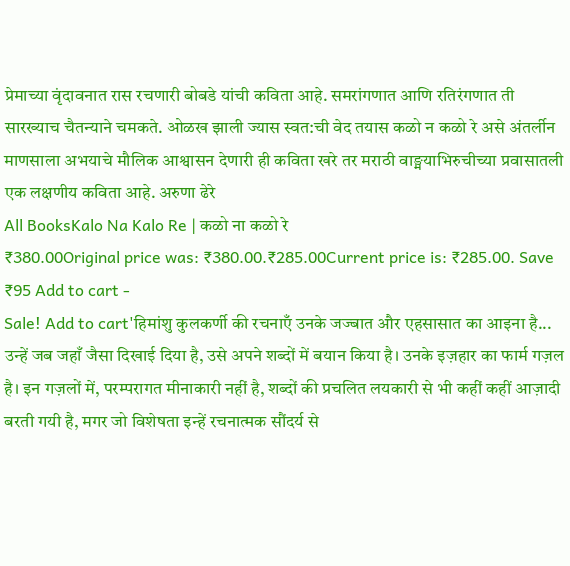प्रेमाच्या वृंदावनात रास रचणारी बोबडे यांची कविता आहे. समरांगणात आणि रतिरंगणात ती सारख्याच चैतन्याने चमकते. ओळख झाली ज्यास स्वत:ची वेद तयास कळो न कळो रे असे अंतर्लीन माणसाला अभयाचे मौलिक आश्वासन देणारी ही कविता खरे तर मराठी वाङ्मयाभिरुचीच्या प्रवासातली एक लक्षणीय कविता आहे. अरुणा ढेरे
All BooksKalo Na Kalo Re | कळो ना कळो रे
₹380.00Original price was: ₹380.00.₹285.00Current price is: ₹285.00. Save ₹95 Add to cart -
Sale! Add to cart'हिमांशु कुलकर्णी की रचनाएँ उनके जज्बात और एहसासात का आइना है... उन्हें जब जहाँ जैसा दिखाई दिया है, उसे अपने शब्दों में बयान किया है। उनके इज़हार का फार्म गज़ल है। इन गज़लों में, परम्परागत मीनाकारी नहीं है, शब्दों की प्रचलित लयकारी से भी कहीं कहीं आज़ादी बरती गयी है, मगर जो विशेषता इन्हें रचनात्मक सौंदर्य से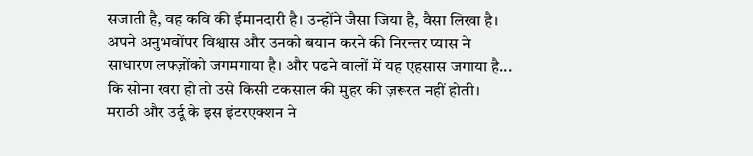सजाती है, वह कवि की ईमानदारी है। उन्होंने जैसा जिया है, वैसा लिखा है। अपने अनुभवोंपर विश्वास और उनको बयान करने की निरन्तर प्यास ने साधारण लफ्ज़ोंको जगमगाया है। और पढने वालों में यह एहसास जगाया है... कि सोना खरा हो तो उसे किसी टकसाल की मुहर की ज़रूरत नहीं होती। मराठी और उर्दू के इस इंटरएक्शन ने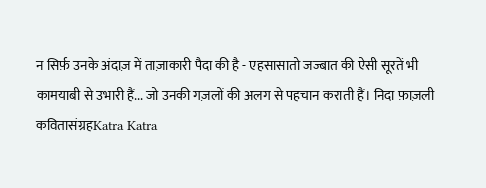न सिर्फ़ उनके अंदाज़ में ताज़ाकारी पैदा की है - एहसासातो जज्बात की ऐसी सूरतें भी कामयाबी से उभारी हैं... जो उनकी गज़लों की अलग से पहचान कराती हैं। निदा फ़ाज़ली
कवितासंग्रहKatra Katra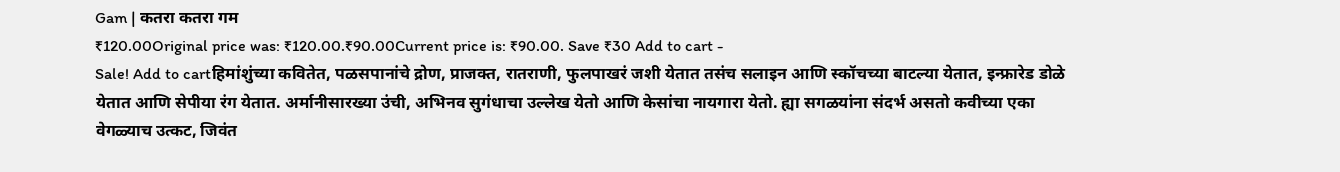Gam | कतरा कतरा गम
₹120.00Original price was: ₹120.00.₹90.00Current price is: ₹90.00. Save ₹30 Add to cart -
Sale! Add to cartहिमांशुंच्या कवितेत, पळसपानांचे द्रोण, प्राजक्त, रातराणी, फुलपाखरं जशी येतात तसंच सलाइन आणि स्कॉचच्या बाटल्या येतात, इन्फ्रारेड डोळे येतात आणि सेपीया रंग येतात. अर्मानीसारख्या उंची, अभिनव सुगंधाचा उल्लेख येतो आणि केसांचा नायगारा येतो. ह्या सगळयांना संदर्भ असतो कवीच्या एका वेगळ्याच उत्कट, जिवंत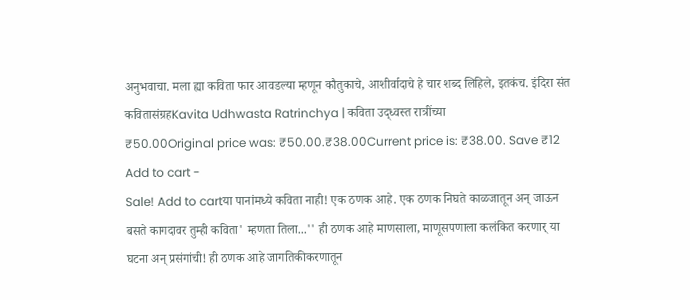अनुभवाचा. मला ह्या कविता फार आवडल्या म्हणून कौतुकाचे, आशीर्वादाचे हे चार शब्द लिहिले, इतकंच. इंदिरा संत
कवितासंग्रहKavita Udhwasta Ratrinchya | कविता उद्ध्वस्त रात्रींच्या
₹50.00Original price was: ₹50.00.₹38.00Current price is: ₹38.00. Save ₹12 Add to cart -
Sale! Add to cartया पानांमध्ये कविता नाही! एक ठणक आहे. एक ठणक निघते काळजातून अन् जाऊन बसते कागदावर तुम्ही कविता' म्हणता तिला...'' ही ठणक आहे माणसाला, माणूसपणाला कलंकित करणार् या घटना अन् प्रसंगांची! ही ठणक आहे जागतिकीकरणातून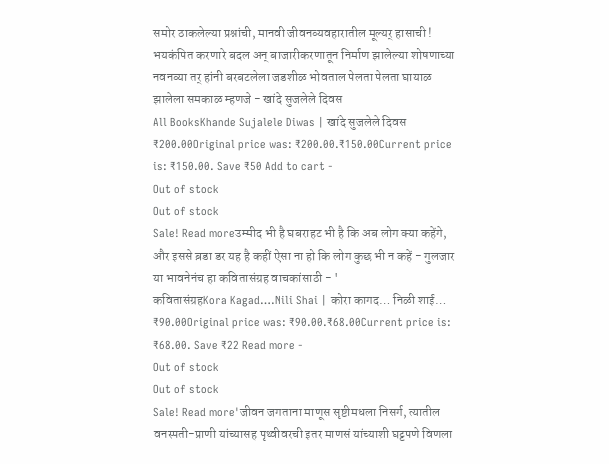समोर ठाकलेल्या प्रश्नांची, मानवी जीवनव्यवहारातील मूल्यर् हासाची ! भयकंपित करणारे बदल अन् बाजारीकरणातून निर्माण झालेल्या शोषणाच्या नवनव्या तर् हांनी बरबटलेला जडशीळ भोवताल पेलता पेलता घायाळ झालेला समकाळ म्हणजे - खांदे सुजलेले दिवस
All BooksKhande Sujalele Diwas | खांदे सुजलेले दिवस
₹200.00Original price was: ₹200.00.₹150.00Current price is: ₹150.00. Save ₹50 Add to cart -
Out of stock
Out of stock
Sale! Read moreउम्मीद भी है घबराहट भी है कि अब लोग क्या कहेंगे, और इससे ब़डा डर यह है कहीं ऐसा ना हो कि लोग कुछ भी न कहें - गुलजार या भावनेनंच हा कवितासंग्रह वाचकांसाठी - '
कवितासंग्रहKora Kagad….Nili Shai | कोरा कागद… निळी शाई…
₹90.00Original price was: ₹90.00.₹68.00Current price is: ₹68.00. Save ₹22 Read more -
Out of stock
Out of stock
Sale! Read more'जीवन जगताना माणूस सृष्टीमधला निसर्ग, त्यातील वनस्पती-प्राणी यांच्यासह पृथ्वीवरची इतर माणसं यांच्याशी घट्टपणे विणला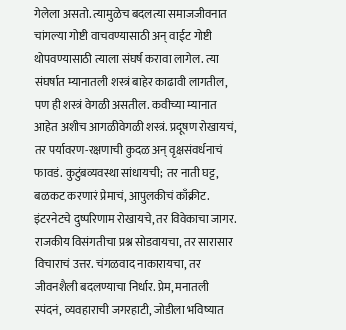गेलेला असतो. त्यामुळेच बदलत्या समाजजीवनात चांगल्या गोष्टी वाचवण्यासाठी अन् वाईट गोष्टी थोपवण्यासाठी त्याला संघर्ष करावा लागेल. त्या संघर्षात म्यानातली शस्त्रं बाहेर काढावी लागतील, पण ही शस्त्रं वेगळी असतील. कवीच्या म्यानात आहेत अशीच आगळीवेगळी शस्त्रं. प्रदूषण रोखायचं, तर पर्यावरण-रक्षणाची कुदळ अन् वृक्षसंवर्धनाचं फावडं. कुटुंबव्यवस्था सांधायची; तर नाती घट्ट, बळकट करणारं प्रेमाचं, आपुलकीचं काँक्रीट. इंटरनेटचे दुष्परिणाम रोखायचे, तर विवेकाचा जागर. राजकीय विसंगतीचा प्रश्न सोडवायचा, तर सारासार विचाराचं उत्तर. चंगळवाद नाकारायचा, तर जीवनशैली बदलण्याचा निर्धार. प्रेम, मनातली स्पंदनं, व्यवहाराची जगरहाटी, जोडीला भविष्यात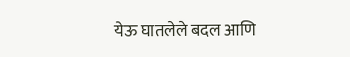येऊ घातलेले बदल आणि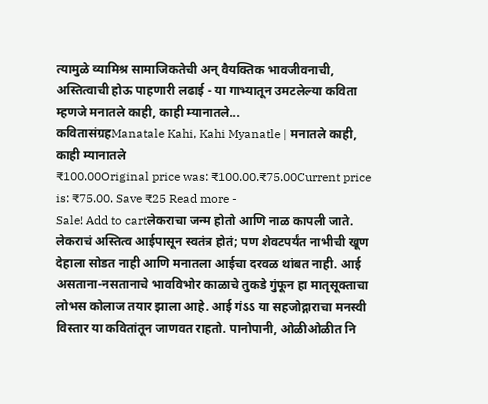त्यामुळे व्यामिश्र सामाजिकतेची अन् वैयक्तिक भावजीवनाची, अस्तित्वाची होऊ पाहणारी लढाई - या गाभ्यातून उमटलेल्या कविता म्हणजे मनातले काही, काही म्यानातले...
कवितासंग्रहManatale Kahi, Kahi Myanatle | मनातले काही, काही म्यानातले
₹100.00Original price was: ₹100.00.₹75.00Current price is: ₹75.00. Save ₹25 Read more -
Sale! Add to cartलेकराचा जन्म होतो आणि नाळ कापली जाते. लेकराचं अस्तित्व आईपासून स्वतंत्र होतं; पण शेवटपर्यंत नाभीची खूण देहाला सोडत नाही आणि मनातला आईचा दरवळ थांबत नाही. आई असताना-नसतानाचे भावविभोर काळाचे तुकडे गुंफून हा मातृसूक्ताचा लोभस कोलाज तयार झाला आहे. आई गंऽऽ या सहजोद्गाराचा मनस्वी विस्तार या कवितांतून जाणवत राहतो. पानोपानी, ओळीओळीत नि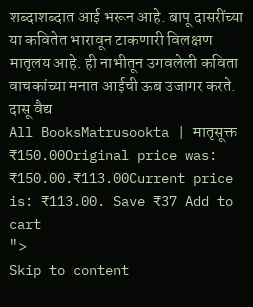शब्दाशब्दात आई भरून आहे. बापू दासरींच्या या कवितेत भारावून टाकणारी विलक्षण मातृलय आहे. ही नाभीतून उगवलेली कविता वाचकांच्या मनात आईची ऊब उजागर करते. दासू वैद्य
All BooksMatrusookta | मातृसूक्त
₹150.00Original price was: ₹150.00.₹113.00Current price is: ₹113.00. Save ₹37 Add to cart
">
Skip to content